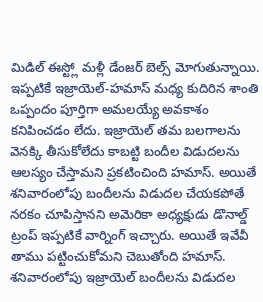మిడిల్ ఈస్ట్లో మళ్లీ డేంజర్ బెల్స్ మోగుతున్నాయి. ఇప్పటికే ఇజ్రాయెల్-హమాస్ మధ్య కుదిరిన శాంతి ఒప్పందం పూర్తిగా అమలయ్యే అవకాశం కనిపించడం లేదు. ఇజ్రాయెల్ తమ బలగాలను వెనక్కి తీసుకోలేదు కాబట్టి బందీల విడుదలను ఆలస్యం చేస్తామని ప్రకటించింది హమాస్. అయితే శనివారంలోపు బందీలను విడుదల చేయకపోతే నరకం చూపిస్తానని అమెరికా అధ్యక్షుడు డొనాల్డ్ ట్రంప్ ఇప్పటికే వార్నింగ్ ఇచ్చారు. అయితే ఇవేవీ తాము పట్టించుకోమని చెబుతోంది హమాస్.
శనివారంలోపు ఇజ్రాయెల్ బందీలను విడుదల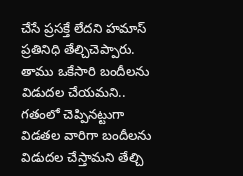చేసే ప్రసక్తే లేదని హమాస్ ప్రతినిధి తేల్చిచెప్పారు. తాము ఒకేసారి బందీలను విడుదల చేయమని.. గతంలో చెప్పినట్టుగా విడతల వారిగా బందీలను విడుదల చేస్తామని తేల్చి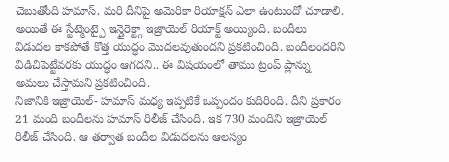చెబుతోంది హమాస్. మరి దీనిపై అమెరికా రియాక్షన్ ఎలా ఉంటుందో చూడాలి.
అయితే ఈ స్టేట్మెంట్పై ఇన్డైరెక్ట్గా ఇజ్రాయెల్ రియాక్ట్ అయ్యింది. బందీలు విడుదల కాకపోతే కొత్త యుద్ధం మొదలవుతుందని ప్రకటించింది. బందీలందరిని విడిచిపెట్టేవరకు యుద్ధం ఆగదని.. ఈ విషయంలో తాము ట్రంప్ ప్లాన్ను అమలు చేస్తామని ప్రకటించింది.
నిజానికి ఇజ్రాయెల్- హమాస్ మధ్య ఇప్పటికే ఒప్పందం కుదిరింది. దీని ప్రకారం 21 మంది బందీలను హమాస్ రిలీజ్ చేసింది. ఇక 730 మందిని ఇజ్రాయెల్ రిలీజ్ చేసింది. ఆ తర్వాత బందీల విడుదలను ఆలస్యం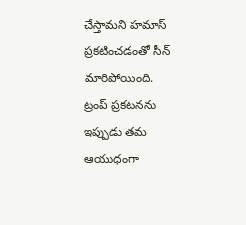చేస్తామని హమాస్ ప్రకటించడంతో సీన్ మారిపోయింది.
ట్రంప్ ప్రకటనను ఇప్పుడు తమ ఆయుధంగా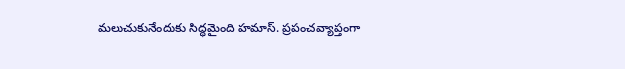మలుచుకునేందుకు సిద్ధమైంది హమాస్. ప్రపంచవ్యాప్తంగా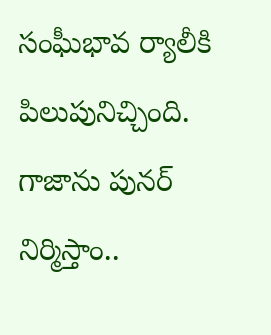సంఘీభావ ర్యాలీకి పిలుపునిచ్చింది. గాజాను పునర్ నిర్మిస్తాం..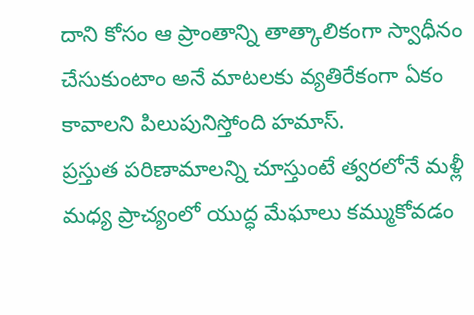దాని కోసం ఆ ప్రాంతాన్ని తాత్కాలికంగా స్వాధీనం చేసుకుంటాం అనే మాటలకు వ్యతిరేకంగా ఏకం కావాలని పిలుపునిస్తోంది హమాస్.
ప్రస్తుత పరిణామాలన్ని చూస్తుంటే త్వరలోనే మళ్లీ మధ్య ప్రాచ్యంలో యుద్ధ మేఘాలు కమ్ముకోవడం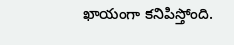ఖాయంగా కనిపిస్తోంది.